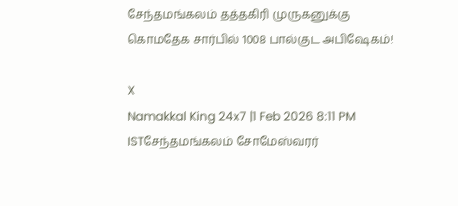சேந்தமங்கலம் தத்தகிரி முருகனுக்கு கொமதேக சார்பில் 1008 பால்குட அபிஷேகம்!

X
Namakkal King 24x7 |1 Feb 2026 8:11 PM ISTசேந்தமங்கலம் சோமேஸ்வரர்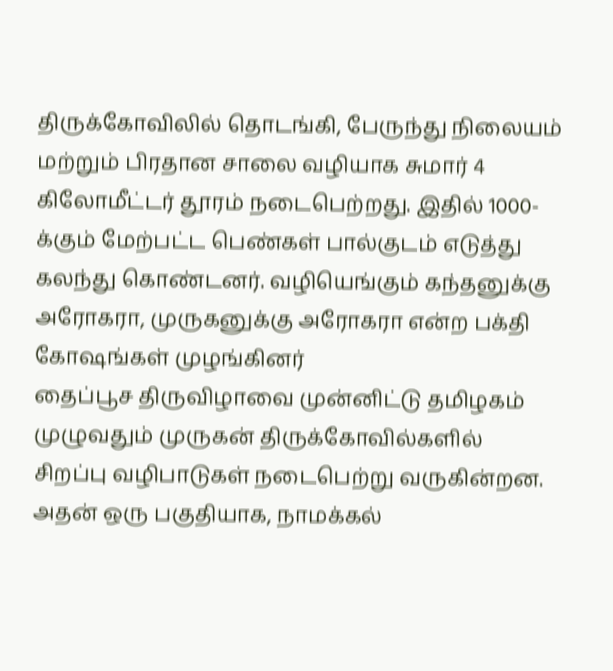திருக்கோவிலில் தொடங்கி, பேருந்து நிலையம் மற்றும் பிரதான சாலை வழியாக சுமார் 4 கிலோமீட்டர் தூரம் நடைபெற்றது. இதில் 1000-க்கும் மேற்பட்ட பெண்கள் பால்குடம் எடுத்து கலந்து கொண்டனர். வழியெங்கும் கந்தனுக்கு அரோகரா, முருகனுக்கு அரோகரா என்ற பக்தி கோஷங்கள் முழங்கினர்
தைப்பூச திருவிழாவை முன்னிட்டு தமிழகம் முழுவதும் முருகன் திருக்கோவில்களில் சிறப்பு வழிபாடுகள் நடைபெற்று வருகின்றன. அதன் ஒரு பகுதியாக, நாமக்கல்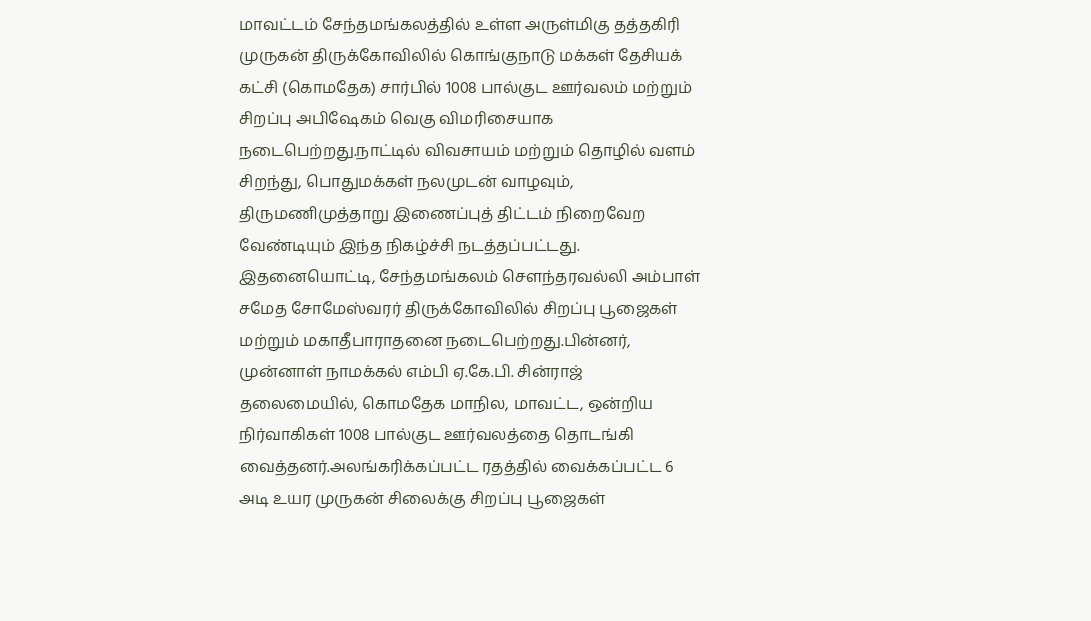மாவட்டம் சேந்தமங்கலத்தில் உள்ள அருள்மிகு தத்தகிரி முருகன் திருக்கோவிலில் கொங்குநாடு மக்கள் தேசியக் கட்சி (கொமதேக) சார்பில் 1008 பால்குட ஊர்வலம் மற்றும் சிறப்பு அபிஷேகம் வெகு விமரிசையாக நடைபெற்றது.நாட்டில் விவசாயம் மற்றும் தொழில் வளம் சிறந்து, பொதுமக்கள் நலமுடன் வாழவும், திருமணிமுத்தாறு இணைப்புத் திட்டம் நிறைவேற வேண்டியும் இந்த நிகழ்ச்சி நடத்தப்பட்டது. இதனையொட்டி, சேந்தமங்கலம் சௌந்தரவல்லி அம்பாள் சமேத சோமேஸ்வரர் திருக்கோவிலில் சிறப்பு பூஜைகள் மற்றும் மகாதீபாராதனை நடைபெற்றது.பின்னர், முன்னாள் நாமக்கல் எம்பி ஏ.கே.பி. சின்ராஜ் தலைமையில், கொமதேக மாநில, மாவட்ட, ஒன்றிய நிர்வாகிகள் 1008 பால்குட ஊர்வலத்தை தொடங்கி வைத்தனர்.அலங்கரிக்கப்பட்ட ரதத்தில் வைக்கப்பட்ட 6 அடி உயர முருகன் சிலைக்கு சிறப்பு பூஜைகள்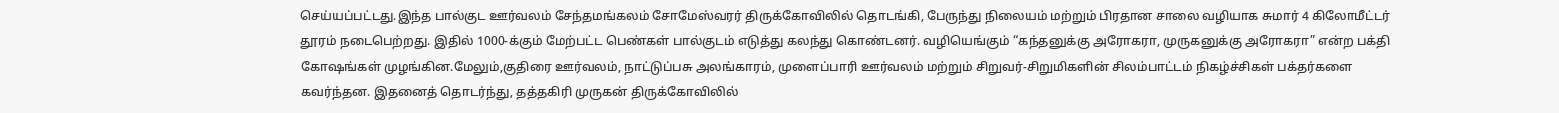செய்யப்பட்டது.இந்த பால்குட ஊர்வலம் சேந்தமங்கலம் சோமேஸ்வரர் திருக்கோவிலில் தொடங்கி, பேருந்து நிலையம் மற்றும் பிரதான சாலை வழியாக சுமார் 4 கிலோமீட்டர் தூரம் நடைபெற்றது. இதில் 1000-க்கும் மேற்பட்ட பெண்கள் பால்குடம் எடுத்து கலந்து கொண்டனர். வழியெங்கும் “கந்தனுக்கு அரோகரா, முருகனுக்கு அரோகரா” என்ற பக்தி கோஷங்கள் முழங்கின.மேலும்,குதிரை ஊர்வலம், நாட்டுப்பசு அலங்காரம், முளைப்பாரி ஊர்வலம் மற்றும் சிறுவர்-சிறுமிகளின் சிலம்பாட்டம் நிகழ்ச்சிகள் பக்தர்களை கவர்ந்தன. இதனைத் தொடர்ந்து, தத்தகிரி முருகன் திருக்கோவிலில்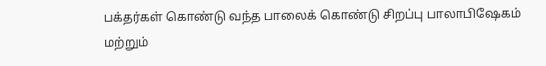பக்தர்கள் கொண்டு வந்த பாலைக் கொண்டு சிறப்பு பாலாபிஷேகம் மற்றும்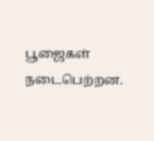பூஜைகள் நடைபெற்றன.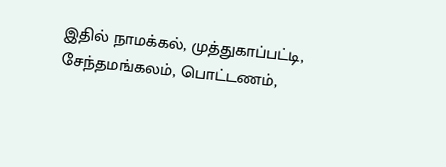இதில் நாமக்கல், முத்துகாப்பட்டி, சேந்தமங்கலம், பொட்டணம்,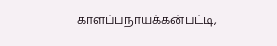காளப்பநாயக்கன்பட்டி,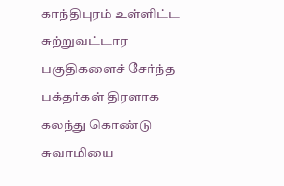காந்திபுரம் உள்ளிட்ட சுற்றுவட்டார பகுதிகளைச் சேர்ந்த பக்தர்கள் திரளாக கலந்து கொண்டு சுவாமியை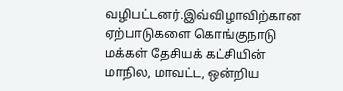வழிபட்டனர்.இவ்விழாவிற்கான ஏற்பாடுகளை கொங்குநாடு மக்கள் தேசியக் கட்சியின் மாநில, மாவட்ட, ஒன்றிய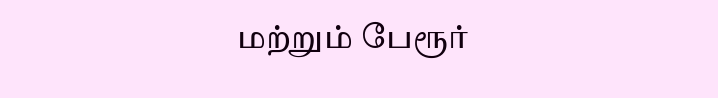மற்றும் பேரூர்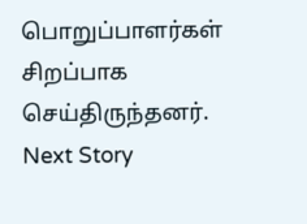பொறுப்பாளர்கள் சிறப்பாக செய்திருந்தனர்.
Next Story